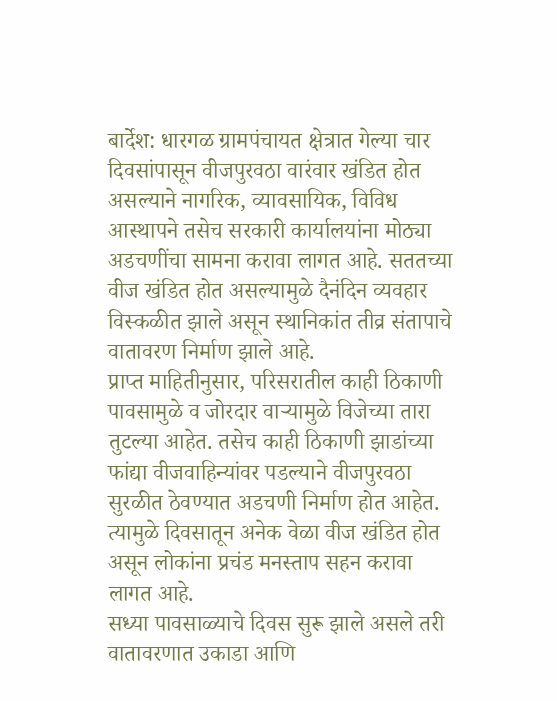बार्देश: धारगळ ग्रामपंचायत क्षेत्रात गेल्या चार दिवसांपासून वीजपुरवठा वारंवार खंडित होत असल्याने नागरिक, व्यावसायिक, विविध आस्थापने तसेच सरकारी कार्यालयांना मोठ्या अडचणींचा सामना करावा लागत आहे. सततच्या वीज खंडित होत असल्यामुळे दैनंदिन व्यवहार विस्कळीत झाले असून स्थानिकांत तीव्र संतापाचे वातावरण निर्माण झाले आहे.
प्राप्त माहितीनुसार, परिसरातील काही ठिकाणी पावसामुळे व जोरदार वाऱ्यामुळे विजेच्या तारा तुटल्या आहेत. तसेच काही ठिकाणी झाडांच्या फांद्या वीजवाहिन्यांवर पडल्याने वीजपुरवठा सुरळीत ठेवण्यात अडचणी निर्माण होत आहेत. त्यामुळे दिवसातून अनेक वेळा वीज खंडित होत असून लोकांना प्रचंड मनस्ताप सहन करावा लागत आहे.
सध्या पावसाळ्याचे दिवस सुरू झाले असले तरी वातावरणात उकाडा आणि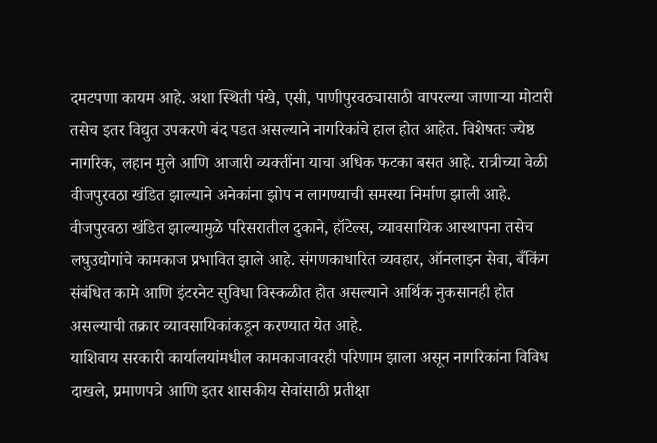दमटपणा कायम आहे. अशा स्थिती पंखे, एसी, पाणीपुरवठ्यासाठी वापरल्या जाणाऱ्या मोटारी तसेच इतर विद्युत उपकरणे बंद पडत असल्याने नागरिकांचे हाल होत आहेत. विशेषतः ज्येष्ठ नागरिक, लहान मुले आणि आजारी व्यक्तींना याचा अधिक फटका बसत आहे. रात्रीच्या वेळी वीजपुरवठा खंडित झाल्याने अनेकांना झोप न लागण्याची समस्या निर्माण झाली आहे.
वीजपुरवठा खंडित झाल्यामुळे परिसरातील दुकाने, हॉटेल्स, व्यावसायिक आस्थापना तसेच लघुउद्योगांचे कामकाज प्रभावित झाले आहे. संगणकाधारित व्यवहार, ऑनलाइन सेवा, बँकिंग संबंधित कामे आणि इंटरनेट सुविधा विस्कळीत होत असल्याने आर्थिक नुकसानही होत असल्याची तक्रार व्यावसायिकांकडून करण्यात येत आहे.
याशिवाय सरकारी कार्यालयांमधील कामकाजावरही परिणाम झाला असून नागरिकांना विविध दाखले, प्रमाणपत्रे आणि इतर शासकीय सेवांसाठी प्रतीक्षा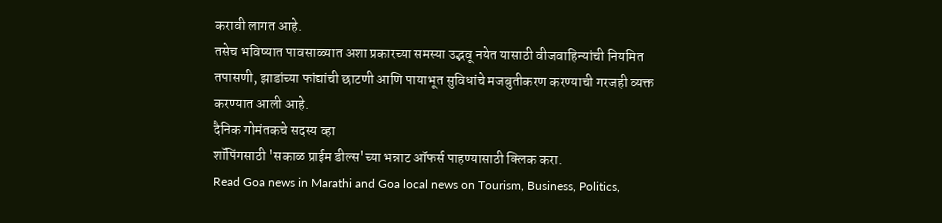करावी लागत आहे.
तसेच भविष्यात पावसाळ्यात अशा प्रकारच्या समस्या उद्भवू नयेत यासाठी वीजवाहिन्यांची नियमित तपासणी, झाडांच्या फांद्यांची छाटणी आणि पायाभूत सुविधांचे मजबुतीकरण करण्याची गरजही व्यक्त करण्यात आली आहे.
दैनिक गोमंतकचे सदस्य व्हा
शॉपिंगसाठी 'सकाळ प्राईम डील्स'च्या भन्नाट ऑफर्स पाहण्यासाठी क्लिक करा.
Read Goa news in Marathi and Goa local news on Tourism, Business, Politics,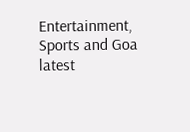Entertainment, Sports and Goa latest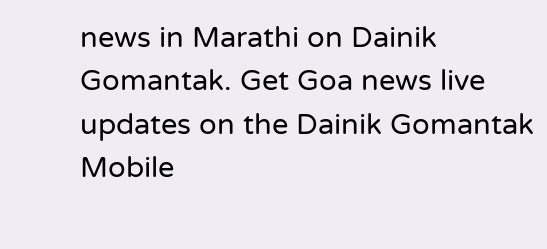news in Marathi on Dainik Gomantak. Get Goa news live updates on the Dainik Gomantak Mobile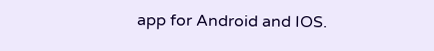app for Android and IOS.